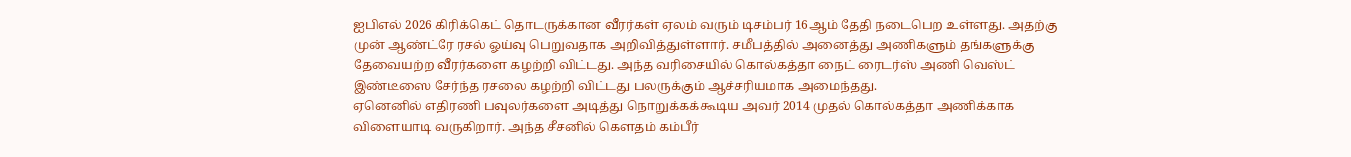ஐபிஎல் 2026 கிரிக்கெட் தொடருக்கான வீரர்கள் ஏலம் வரும் டிசம்பர் 16ஆம் தேதி நடைபெற உள்ளது. அதற்கு முன் ஆண்ட்ரே ரசல் ஓய்வு பெறுவதாக அறிவித்துள்ளார். சமீபத்தில் அனைத்து அணிகளும் தங்களுக்கு தேவையற்ற வீரர்களை கழற்றி விட்டது. அந்த வரிசையில் கொல்கத்தா நைட் ரைடர்ஸ் அணி வெஸ்ட் இண்டீஸை சேர்ந்த ரசலை கழற்றி விட்டது பலருக்கும் ஆச்சரியமாக அமைந்தது.
ஏனெனில் எதிரணி பவுலர்களை அடித்து நொறுக்கக்கூடிய அவர் 2014 முதல் கொல்கத்தா அணிக்காக விளையாடி வருகிறார். அந்த சீசனில் கௌதம் கம்பீர்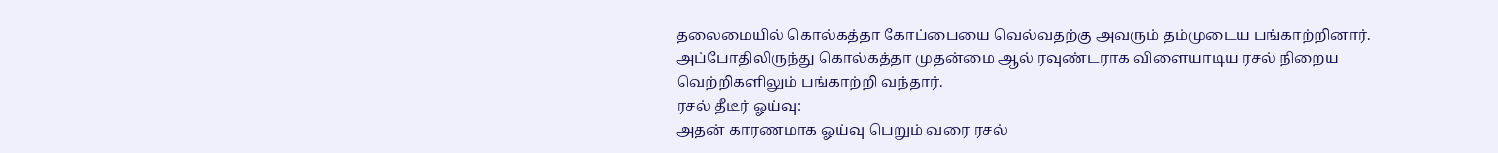தலைமையில் கொல்கத்தா கோப்பையை வெல்வதற்கு அவரும் தம்முடைய பங்காற்றினார். அப்போதிலிருந்து கொல்கத்தா முதன்மை ஆல் ரவுண்டராக விளையாடிய ரசல் நிறைய வெற்றிகளிலும் பங்காற்றி வந்தார்.
ரசல் தீடீர் ஓய்வு:
அதன் காரணமாக ஓய்வு பெறும் வரை ரசல்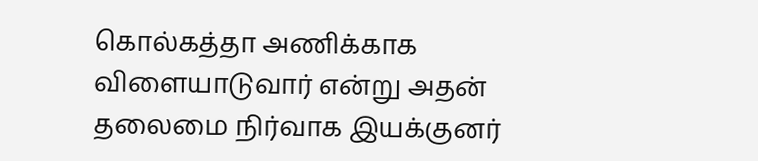கொல்கத்தா அணிக்காக விளையாடுவார் என்று அதன் தலைமை நிர்வாக இயக்குனர்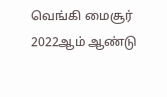வெங்கி மைசூர் 2022ஆம் ஆண்டு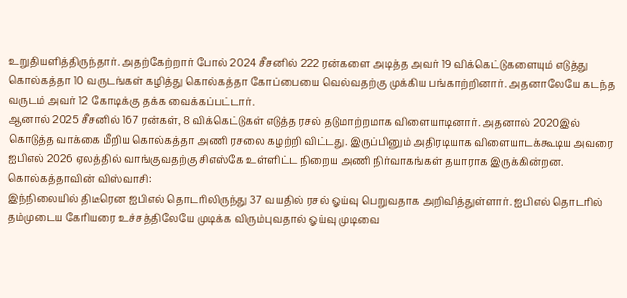உறுதியளித்திருந்தார். அதற்கேற்றார் போல் 2024 சீசனில் 222 ரன்களை அடித்த அவர் 19 விக்கெட்டுகளையும் எடுத்து கொல்கத்தா 10 வருடங்கள் கழித்து கொல்கத்தா கோப்பையை வெல்வதற்கு முக்கிய பங்காற்றினார். அதனாலேயே கடந்த வருடம் அவர் 12 கோடிக்கு தக்க வைக்கப்பட்டார்.
ஆனால் 2025 சீசனில் 167 ரன்கள், 8 விக்கெட்டுகள் எடுத்த ரசல் தடுமாற்றமாக விளையாடினார். அதனால் 2020இல் கொடுத்த வாக்கை மீறிய கொல்கத்தா அணி ரசலை கழற்றி விட்டது. இருப்பினும் அதிரடியாக விளையாடக்கூடிய அவரை ஐபிஎல் 2026 ஏலத்தில் வாங்குவதற்கு சிஎஸ்கே உள்ளிட்ட நிறைய அணி நிர்வாகங்கள் தயாராக இருக்கின்றன.
கொல்கத்தாவின் விஸ்வாசி:
இந்நிலையில் திடீரென ஐபிஎல் தொடரிலிருந்து 37 வயதில் ரசல் ஓய்வு பெறுவதாக அறிவித்துள்ளார். ஐபிஎல் தொடரில் தம்முடைய கேரியரை உச்சத்திலேயே முடிக்க விரும்புவதால் ஓய்வு முடிவை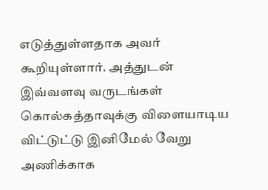எடுத்துள்ளதாக அவர் கூறியுள்ளார். அத்துடன் இவ்வளவு வருடங்கள் கொல்கத்தாவுக்கு விளையாடிய விட்டுட்டு இனிமேல் வேறு அணிக்காக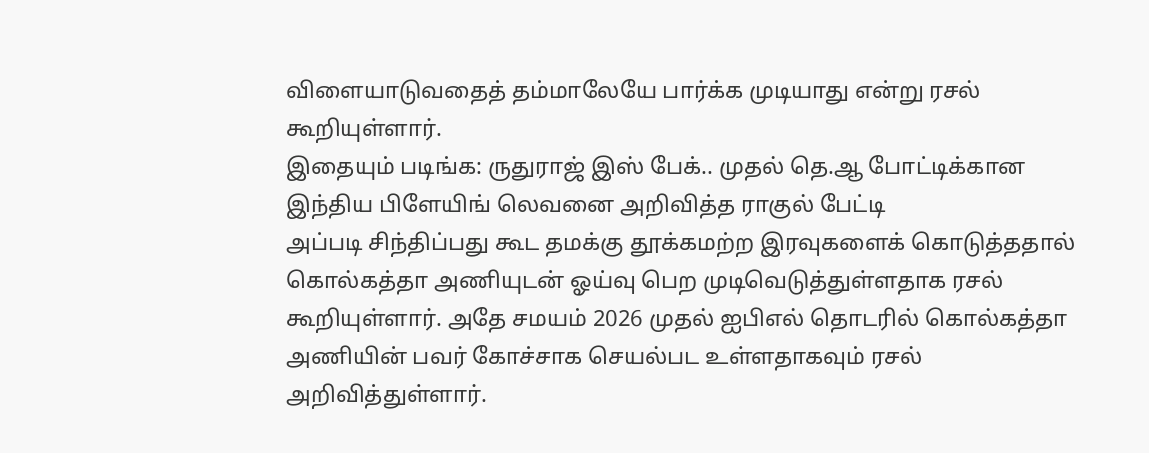விளையாடுவதைத் தம்மாலேயே பார்க்க முடியாது என்று ரசல் கூறியுள்ளார்.
இதையும் படிங்க: ருதுராஜ் இஸ் பேக்.. முதல் தெ.ஆ போட்டிக்கான இந்திய பிளேயிங் லெவனை அறிவித்த ராகுல் பேட்டி
அப்படி சிந்திப்பது கூட தமக்கு தூக்கமற்ற இரவுகளைக் கொடுத்ததால் கொல்கத்தா அணியுடன் ஓய்வு பெற முடிவெடுத்துள்ளதாக ரசல் கூறியுள்ளார். அதே சமயம் 2026 முதல் ஐபிஎல் தொடரில் கொல்கத்தா அணியின் பவர் கோச்சாக செயல்பட உள்ளதாகவும் ரசல் அறிவித்துள்ளார்.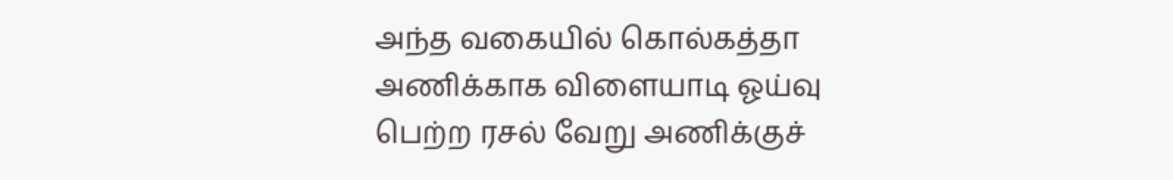அந்த வகையில் கொல்கத்தா அணிக்காக விளையாடி ஓய்வு பெற்ற ரசல் வேறு அணிக்குச்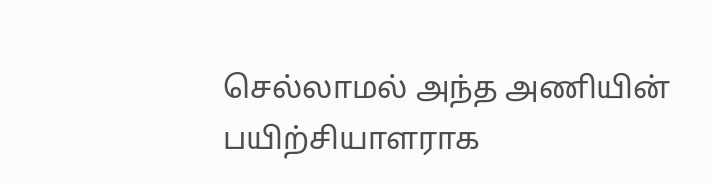செல்லாமல் அந்த அணியின் பயிற்சியாளராக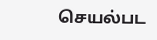செயல்பட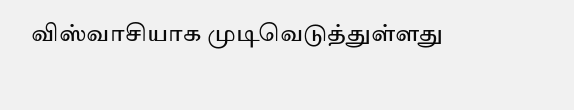விஸ்வாசியாக முடிவெடுத்துள்ளது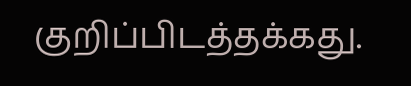குறிப்பிடத்தக்கது.